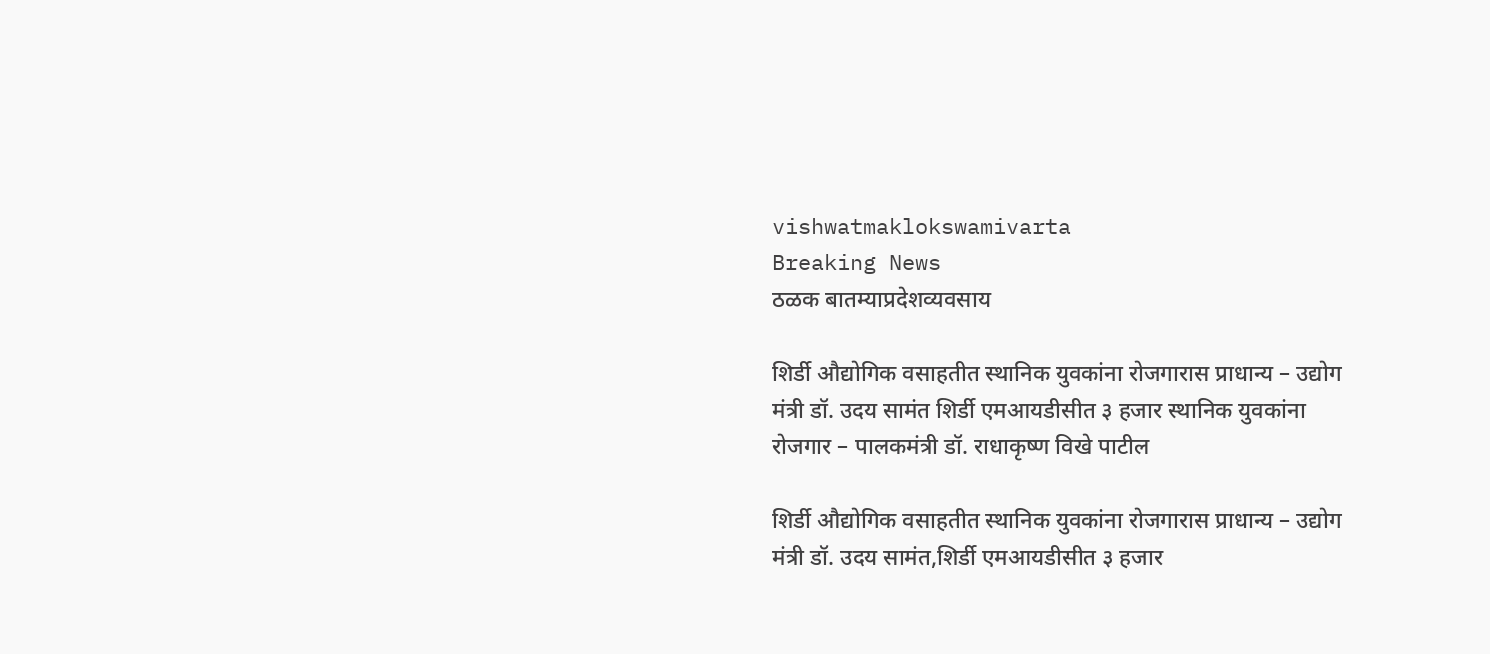vishwatmaklokswamivarta
Breaking News
ठळक बातम्याप्रदेशव्यवसाय

शिर्डी औद्योगिक वसाहतीत स्थानिक युवकांना रोजगारास प्राधान्य – उद्योग मंत्री डॉ. उदय सामंत शिर्डी एमआयडीसीत ३ हजार स्थानिक युवकांना रोजगार – पालकमंत्री डॉ. राधाकृष्ण विखे पाटील

शिर्डी औद्योगिक वसाहतीत स्थानिक युवकांना रोजगारास प्राधान्य – उद्योग मंत्री डॉ. उदय सामंत,शिर्डी एमआयडीसीत ३ हजार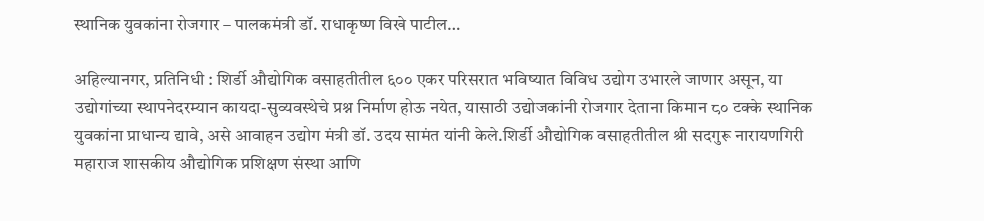स्थानिक युवकांना रोजगार – पालकमंत्री डॉ. राधाकृष्ण विखे पाटील…

अहिल्यानगर, प्रतिनिधी : शिर्डी औद्योगिक वसाहतीतील ६०० एकर परिसरात भविष्यात विविध उद्योग उभारले जाणार असून, या उद्योगांच्या स्थापनेदरम्यान कायदा-सुव्यवस्थेचे प्रश्न निर्माण होऊ नयेत, यासाठी उद्योजकांनी रोजगार देताना किमान ८० टक्के स्थानिक युवकांना प्राधान्य द्यावे, असे आवाहन उद्योग मंत्री डॉ. उदय सामंत यांनी केले.शिर्डी औद्योगिक वसाहतीतील श्री सदगुरू नारायणगिरी महाराज शासकीय औद्योगिक प्रशिक्षण संस्था आणि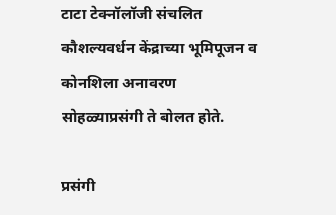टाटा टेक्नॉलॉजी संचलित कौशल्यवर्धन केंद्राच्या भूमिपूजन व कोनशिला अनावरण सोहळ्याप्रसंगी ते बोलत होते.

प्रसंगी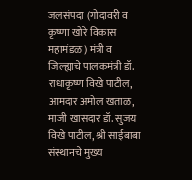जलसंपदा (गोदावरी व कृष्णा खोरे विकास महामंडळ) मंत्री व जिल्ह्याचे पालकमंत्री डॉ. राधाकृष्ण विखे पाटील, आमदार अमोल खताळ, माजी खासदार डॉ. सुजय विखे पाटील, श्री साईबाबा संस्थानचे मुख्य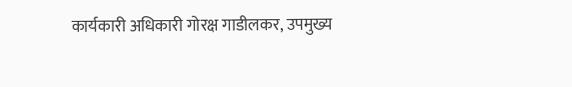कार्यकारी अधिकारी गोरक्ष गाडीलकर, उपमुख्य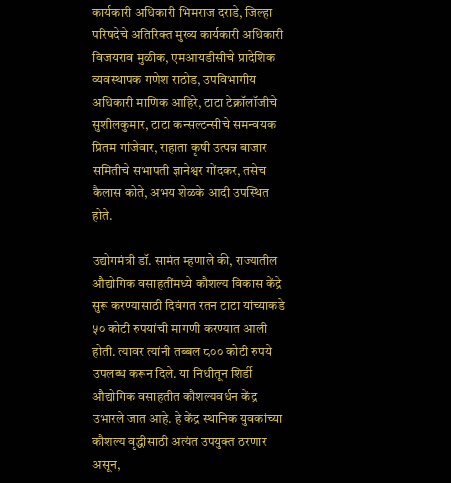कार्यकारी अधिकारी भिमराज दराडे, जिल्हा परिषदेचे अतिरिक्त मुख्य कार्यकारी अधिकारी विजयराव मुळीक, एमआयडीसीचे प्रादेशिक व्यवस्थापक गणेश राठोड, उपविभागीय अधिकारी माणिक आहिरे, टाटा टेक्नॉलॉजीचे सुशीलकुमार, टाटा कन्सल्टन्सीचे समन्वयक प्रितम गांजेवार, राहाता कृषी उत्पन्न बाजार समितीचे सभापती ज्ञानेश्वर गोंदकर, तसेच कैलास कोते, अभय शेळके आदी उपस्थित होते.

उद्योगमंत्री डॉ. सामंत म्हणाले की, राज्यातील औद्योगिक वसाहतींमध्ये कौशल्य विकास केंद्रे सुरू करण्यासाठी दिवंगत रतन टाटा यांच्याकडे ५० कोटी रुपयांची मागणी करण्यात आली होती. त्यावर त्यांनी तब्बल ८०० कोटी रुपये उपलब्ध करून दिले. या निधीतून शिर्डी औद्योगिक वसाहतीत कौशल्यवर्धन केंद्र उभारले जात आहे. हे केंद्र स्थानिक युवकांच्या कौशल्य वृद्धीसाठी अत्यंत उपयुक्त ठरणार असून,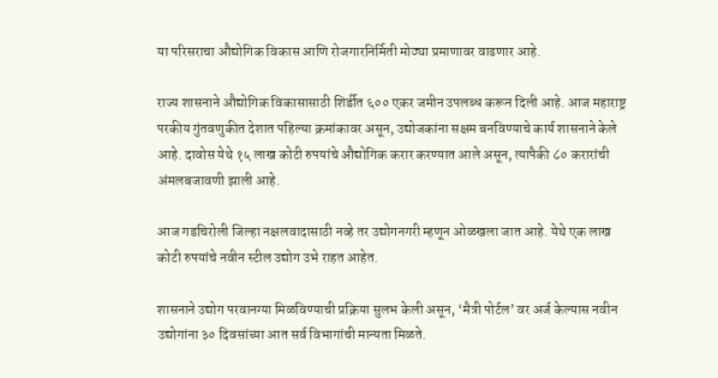या परिसराचा औद्योगिक विकास आणि रोजगारनिर्मिती मोठ्या प्रमाणावर वाढणार आहे.

राज्य शासनाने औद्योगिक विकासासाठी शिर्डीत ६०० एकर जमीन उपलब्ध करून दिली आहे. आज महाराष्ट्र परकीय गुंतवणुकीत देशात पहिल्या क्रमांकावर असून, उद्योजकांना सक्षम बनविण्याचे कार्य शासनाने केले आहे. दावोस येथे १५ लाख कोटी रुपयांचे औद्योगिक करार करण्यात आले असून, त्यापैकी ८० करारांची अंमलबजावणी झाली आहे.

आज गडचिरोली जिल्हा नक्षलवादासाठी नव्हे तर उद्योगनगरी म्हणून ओळखला जात आहे. येथे एक लाख कोटी रुपयांचे नवीन स्टील उद्योग उभे राहत आहेत.

शासनाने उद्योग परवानग्या मिळविण्याची प्रक्रिया सुलभ केली असून, ‘मैत्री पोर्टल’ वर अर्ज केल्यास नवीन उद्योगांना ३० दिवसांच्या आत सर्व विभागांची मान्यता मिळते.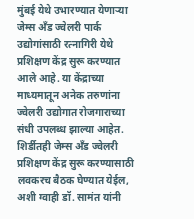मुंबई येथे उभारण्यात येणाऱ्या जेम्स अँड ज्वेलरी पार्क उद्योगांसाठी रत्नागिरी येथे प्रशिक्षण केंद्र सुरू करण्यात आले आहे. या केंद्राच्या माध्यमातून अनेक तरुणांना ज्वेलरी उद्योगात रोजगाराच्या संधी उपलब्ध झाल्या आहेत. शिर्डीतही जेम्स अँड ज्वेलरी प्रशिक्षण केंद्र सुरू करण्यासाठी लवकरच बैठक घेण्यात येईल, अशी ग्वाही डॉ. सामंत यांनी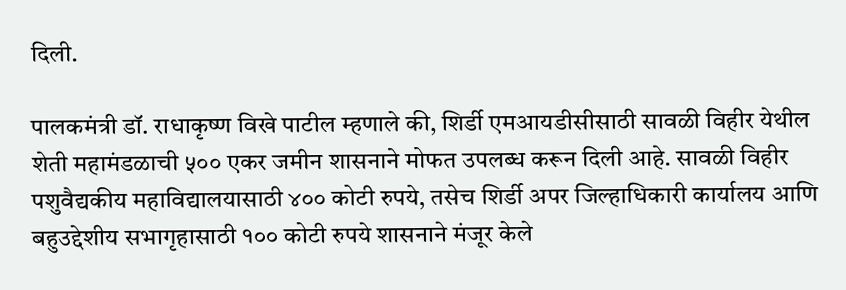दिली.

पालकमंत्री डॉ. राधाकृष्ण विखे पाटील म्हणाले की, शिर्डी एमआयडीसीसाठी सावळी विहीर येथील शेती महामंडळाची ५०० एकर जमीन शासनाने मोफत उपलब्ध करून दिली आहे. सावळी विहीर पशुवैद्यकीय महाविद्यालयासाठी ४०० कोटी रुपये, तसेच शिर्डी अपर जिल्हाधिकारी कार्यालय आणि बहुउद्देशीय सभागृहासाठी १०० कोटी रुपये शासनाने मंजूर केले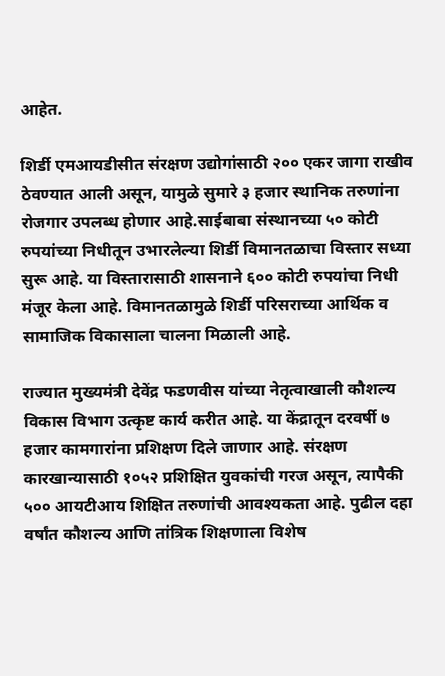आहेत.

शिर्डी एमआयडीसीत संरक्षण उद्योगांसाठी २०० एकर जागा राखीव ठेवण्यात आली असून, यामुळे सुमारे ३ हजार स्थानिक तरुणांना रोजगार उपलब्ध होणार आहे.साईबाबा संस्थानच्या ५० कोटी रुपयांच्या निधीतून उभारलेल्या शिर्डी विमानतळाचा विस्तार सध्या सुरू आहे. या विस्तारासाठी शासनाने ६०० कोटी रुपयांचा निधी मंजूर केला आहे. विमानतळामुळे शिर्डी परिसराच्या आर्थिक व सामाजिक विकासाला चालना मिळाली आहे.

राज्यात मुख्यमंत्री देवेंद्र फडणवीस यांच्या नेतृत्वाखाली कौशल्य विकास विभाग उत्कृष्ट कार्य करीत आहे. या केंद्रातून दरवर्षी ७ हजार कामगारांना प्रशिक्षण दिले जाणार आहे. संरक्षण कारखान्यासाठी १०५२ प्रशिक्षित युवकांची गरज असून, त्यापैकी ५०० आयटीआय शिक्षित तरुणांची आवश्यकता आहे. पुढील दहा वर्षांत कौशल्य आणि तांत्रिक शिक्षणाला विशेष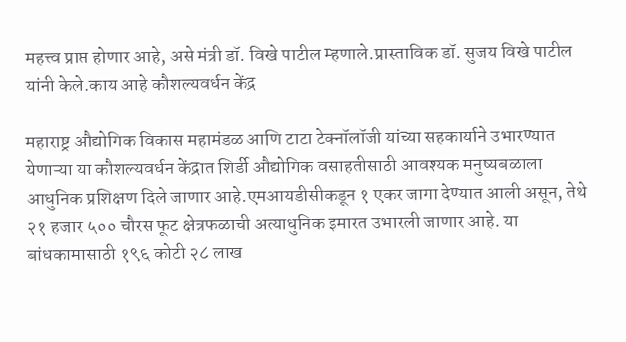महत्त्व प्राप्त होणार आहे, असे मंत्री डॉ. विखे पाटील म्हणाले.प्रास्ताविक डॉ. सुजय विखे पाटील यांनी केले.काय आहे कौशल्यवर्धन केंद्र

महाराष्ट्र औद्योगिक विकास महामंडळ आणि टाटा टेक्नॉलॉजी यांच्या सहकार्याने उभारण्यात येणाऱ्या या कौशल्यवर्धन केंद्रात शिर्डी औद्योगिक वसाहतीसाठी आवश्यक मनुष्यबळाला आधुनिक प्रशिक्षण दिले जाणार आहे.एमआयडीसीकडून १ एकर जागा देण्यात आली असून, तेथे २१ हजार ५०० चौरस फूट क्षेत्रफळाची अत्याधुनिक इमारत उभारली जाणार आहे. या बांधकामासाठी १९६ कोटी २८ लाख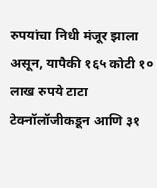रुपयांचा निधी मंजूर झाला असून, यापैकी १६५ कोटी १० लाख रुपये टाटा टेक्नॉलॉजीकडून आणि ३१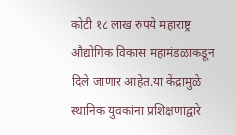कोटी १८ लाख रुपये महाराष्ट्र औद्योगिक विकास महामंडळाकडून दिले जाणार आहेत.या केंद्रामुळे स्थानिक युवकांना प्रशिक्षणाद्वारे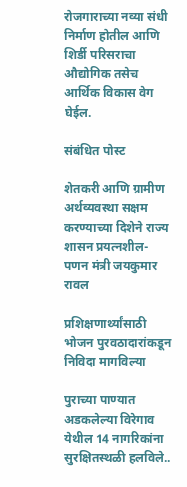रोजगाराच्या नव्या संधी निर्माण होतील आणि शिर्डी परिसराचा औद्योगिक तसेच आर्थिक विकास वेग घेईल.

संबंधित पोस्ट

शेतकरी आणि ग्रामीण अर्थव्यवस्था सक्षम करण्याच्या दिशेने राज्य शासन प्रयत्नशील- पणन मंत्री जयकुमार रावल

प्रशिक्षणार्थ्यांसाठी भोजन पुरवठादारांकडून निविदा मागविल्या

पुराच्या पाण्यात अडकलेल्या विरेगाव येथील 14 नागरिकांना सुरक्षितस्थळी हलविले..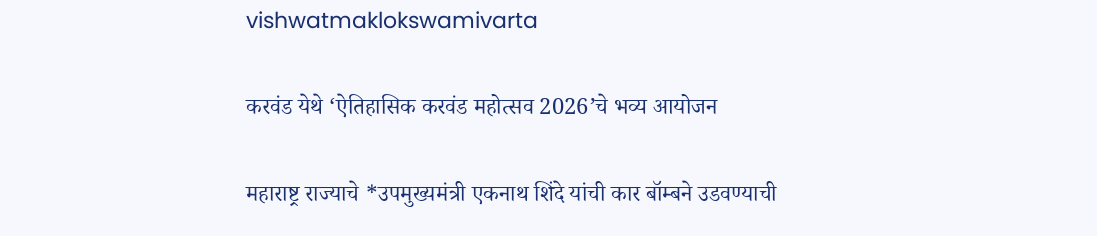vishwatmaklokswamivarta

करवंड येथे ‘ऐतिहासिक करवंड महोत्सव 2026’चे भव्य आयोजन

महाराष्ट्र राज्याचे *उपमुख्यमंत्री एकनाथ शिंदे यांची कार बॉम्बने उडवण्याची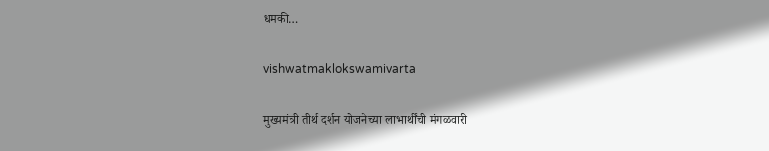धमकी…

vishwatmaklokswamivarta

मुख्यमंत्री तीर्थ दर्शन योजनेच्या लाभार्थींची मंगळवारी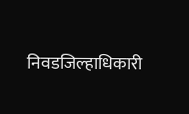निवडजिल्हाधिकारी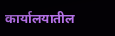कार्यालयातील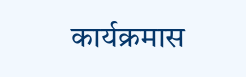कार्यक्रमास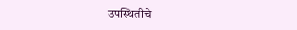उपस्थितीचे